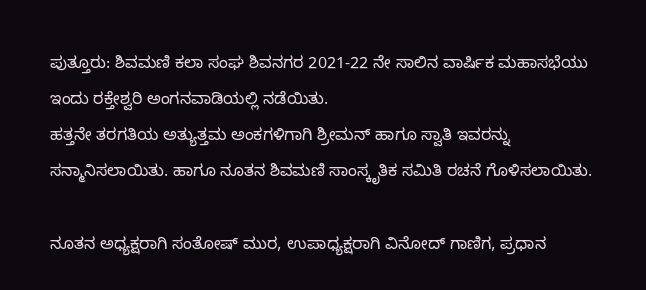ಪುತ್ತೂರು: ಶಿವಮಣಿ ಕಲಾ ಸಂಘ ಶಿವನಗರ 2021-22 ನೇ ಸಾಲಿನ ವಾರ್ಷಿಕ ಮಹಾಸಭೆಯು ಇಂದು ರಕ್ತೇಶ್ವರಿ ಅಂಗನವಾಡಿಯಲ್ಲಿ ನಡೆಯಿತು.
ಹತ್ತನೇ ತರಗತಿಯ ಅತ್ಯುತ್ತಮ ಅಂಕಗಳಿಗಾಗಿ ಶ್ರೀಮನ್ ಹಾಗೂ ಸ್ವಾತಿ ಇವರನ್ನು ಸನ್ಮಾನಿಸಲಾಯಿತು. ಹಾಗೂ ನೂತನ ಶಿವಮಣಿ ಸಾಂಸ್ಕೃತಿಕ ಸಮಿತಿ ರಚನೆ ಗೊಳಿಸಲಾಯಿತು.

ನೂತನ ಅಧ್ಯಕ್ಷರಾಗಿ ಸಂತೋಷ್ ಮುರ, ಉಪಾಧ್ಯಕ್ಷರಾಗಿ ವಿನೋದ್ ಗಾಣಿಗ, ಪ್ರಧಾನ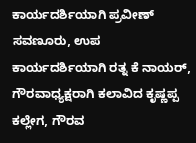ಕಾರ್ಯದರ್ಶಿಯಾಗಿ ಪ್ರವೀಣ್ ಸವಣೂರು, ಉಪ ಕಾರ್ಯದರ್ಶಿಯಾಗಿ ರತ್ನ ಕೆ ನಾಯರ್, ಗೌರವಾಧ್ಯಕ್ಷರಾಗಿ ಕಲಾವಿದ ಕೃಷ್ಣಪ್ಪ ಕಲ್ಲೇಗ, ಗೌರವ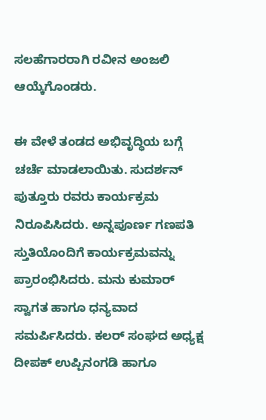ಸಲಹೆಗಾರರಾಗಿ ರವೀನ ಅಂಜಲಿ ಆಯ್ಕೆಗೊಂಡರು.

ಈ ವೇಳೆ ತಂಡದ ಅಭಿವೃದ್ಧಿಯ ಬಗ್ಗೆ ಚರ್ಚೆ ಮಾಡಲಾಯಿತು. ಸುದರ್ಶನ್ ಪುತ್ತೂರು ರವರು ಕಾರ್ಯಕ್ರಮ ನಿರೂಪಿಸಿದರು. ಅನ್ನಪೂರ್ಣ ಗಣಪತಿ ಸ್ತುತಿಯೊಂದಿಗೆ ಕಾರ್ಯಕ್ರಮವನ್ನು ಪ್ರಾರಂಭಿಸಿದರು. ಮನು ಕುಮಾರ್ ಸ್ವಾಗತ ಹಾಗೂ ಧನ್ಯವಾದ ಸಮರ್ಪಿಸಿದರು. ಕಲರ್ ಸಂಘದ ಅಧ್ಯಕ್ಷ ದೀಪಕ್ ಉಪ್ಪಿನಂಗಡಿ ಹಾಗೂ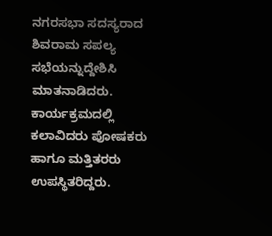ನಗರಸಭಾ ಸದಸ್ಯರಾದ ಶಿವರಾಮ ಸಪಲ್ಯ ಸಭೆಯನ್ನುದ್ದೇಶಿಸಿ ಮಾತನಾಡಿದರು. ಕಾರ್ಯಕ್ರಮದಲ್ಲಿ ಕಲಾವಿದರು ಪೋಷಕರು ಹಾಗೂ ಮತ್ತಿತರರು ಉಪಸ್ಥಿತರಿದ್ದರು.